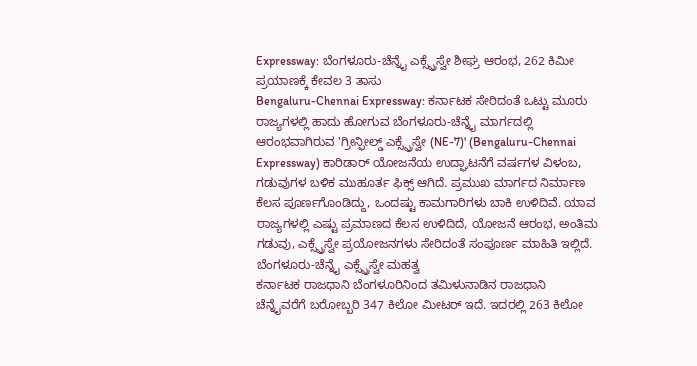Expressway: ಬೆಂಗಳೂರು-ಚೆನ್ನೈ ಎಕ್ಸ್ಪ್ರೆಸ್ವೇ ಶೀಘ್ರ ಆರಂಭ, 262 ಕಿಮೀ ಪ್ರಯಾಣಕ್ಕೆ ಕೇವಲ 3 ತಾಸು
Bengaluru-Chennai Expressway: ಕರ್ನಾಟಕ ಸೇರಿದಂತೆ ಒಟ್ಟು ಮೂರು ರಾಜ್ಯಗಳಲ್ಲಿ ಹಾದು ಹೋಗುವ ಬೆಂಗಳೂರು-ಚೆನ್ನೈ ಮಾರ್ಗದಲ್ಲಿ ಆರಂಭವಾಗಿರುವ 'ಗ್ರೀನ್ಫೀಲ್ಡ್ ಎಕ್ಸ್ಪ್ರೆಸ್ವೇ (NE-7)' (Bengaluru-Chennai Expressway) ಕಾರಿಡಾರ್ ಯೋಜನೆಯ ಉದ್ಘಾಟನೆಗೆ ವರ್ಷಗಳ ವಿಳಂಬ, ಗಡುವುಗಳ ಬಳಿಕ ಮುಹೂರ್ತ ಫಿಕ್ಸ್ ಆಗಿದೆ. ಪ್ರಮುಖ ಮಾರ್ಗದ ನಿರ್ಮಾಣ ಕೆಲಸ ಪೂರ್ಣಗೊಂಡಿದ್ದು, ಒಂದಷ್ಟು ಕಾಮಗಾರಿಗಳು ಬಾಕಿ ಉಳಿದಿವೆ. ಯಾವ ರಾಜ್ಯಗಳಲ್ಲಿ ಎಷ್ಟು ಪ್ರಮಾಣದ ಕೆಲಸ ಉಳಿದಿದೆ, ಯೋಜನೆ ಆರಂಭ, ಅಂತಿಮ ಗಡುವು, ಎಕ್ಸ್ಪ್ರೆಸ್ವೇ ಪ್ರಯೋಜನಗಳು ಸೇರಿದಂತೆ ಸಂಪೂರ್ಣ ಮಾಹಿತಿ ಇಲ್ಲಿದೆ.
ಬೆಂಗಳೂರು-ಚೆನ್ನೈ ಎಕ್ಸ್ಪ್ರೆಸ್ವೇ ಮಹತ್ವ
ಕರ್ನಾಟಕ ರಾಜಧಾನಿ ಬೆಂಗಳೂರಿನಿಂದ ತಮಿಳುನಾಡಿನ ರಾಜಧಾನಿ ಚೆನ್ನೈವರೆಗೆ ಬರೋಬ್ಬರಿ 347 ಕಿಲೋ ಮೀಟರ್ ಇದೆ. ಇದರಲ್ಲಿ 263 ಕಿಲೋ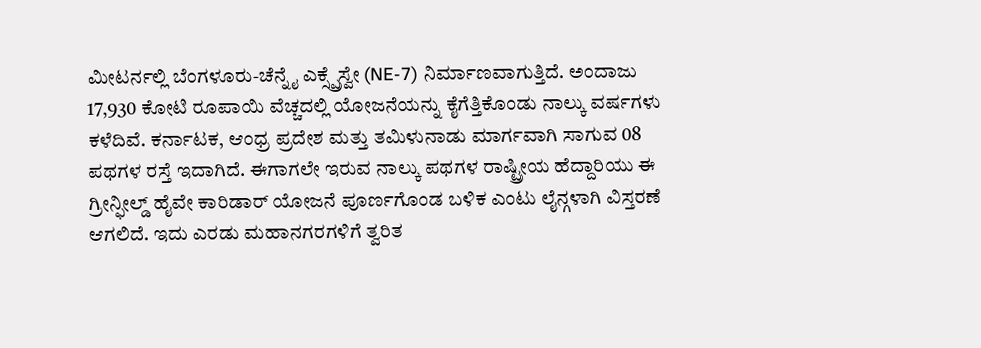ಮೀಟರ್ನಲ್ಲಿ ಬೆಂಗಳೂರು-ಚೆನ್ನೈ ಎಕ್ಸ್ಪ್ರೆಸ್ವೇ (NE-7) ನಿರ್ಮಾಣವಾಗುತ್ತಿದೆ. ಅಂದಾಜು 17,930 ಕೋಟಿ ರೂಪಾಯಿ ವೆಚ್ಚದಲ್ಲಿ ಯೋಜನೆಯನ್ನು ಕೈಗೆತ್ತಿಕೊಂಡು ನಾಲ್ಕು ವರ್ಷಗಳು ಕಳೆದಿವೆ. ಕರ್ನಾಟಕ, ಆಂಧ್ರ ಪ್ರದೇಶ ಮತ್ತು ತಮಿಳುನಾಡು ಮಾರ್ಗವಾಗಿ ಸಾಗುವ 08 ಪಥಗಳ ರಸ್ತೆ ಇದಾಗಿದೆ. ಈಗಾಗಲೇ ಇರುವ ನಾಲ್ಕು ಪಥಗಳ ರಾಷ್ಟ್ರೀಯ ಹೆದ್ದಾರಿಯು ಈ ಗ್ರೀನ್ಫೀಲ್ಡ್ ಹೈವೇ ಕಾರಿಡಾರ್ ಯೋಜನೆ ಪೂರ್ಣಗೊಂಡ ಬಳಿಕ ಎಂಟು ಲೈನ್ಗಳಾಗಿ ವಿಸ್ತರಣೆ ಆಗಲಿದೆ. ಇದು ಎರಡು ಮಹಾನಗರಗಳಿಗೆ ತ್ವರಿತ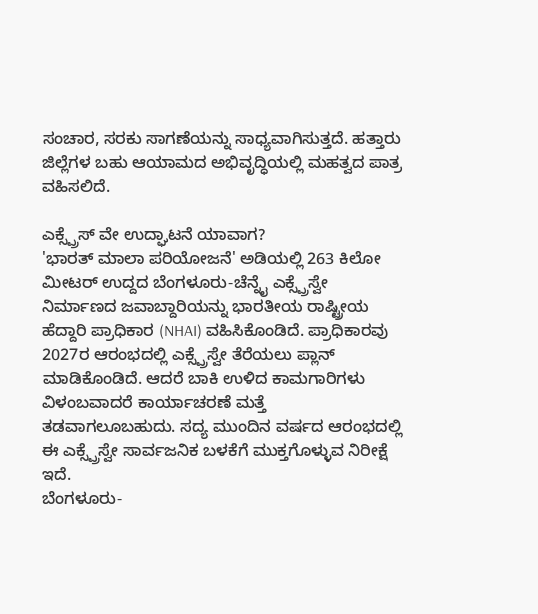ಸಂಚಾರ, ಸರಕು ಸಾಗಣೆಯನ್ನು ಸಾಧ್ಯವಾಗಿಸುತ್ತದೆ. ಹತ್ತಾರು ಜಿಲ್ಲೆಗಳ ಬಹು ಆಯಾಮದ ಅಭಿವೃದ್ಧಿಯಲ್ಲಿ ಮಹತ್ವದ ಪಾತ್ರ ವಹಿಸಲಿದೆ.

ಎಕ್ಸ್ಪ್ರೆಸ್ ವೇ ಉದ್ಘಾಟನೆ ಯಾವಾಗ?
'ಭಾರತ್ ಮಾಲಾ ಪರಿಯೋಜನೆ' ಅಡಿಯಲ್ಲಿ 263 ಕಿಲೋ ಮೀಟರ್ ಉದ್ದದ ಬೆಂಗಳೂರು-ಚೆನ್ನೈ ಎಕ್ಸ್ಪ್ರೆಸ್ವೇ ನಿರ್ಮಾಣದ ಜವಾಬ್ದಾರಿಯನ್ನು ಭಾರತೀಯ ರಾಷ್ಟ್ರೀಯ ಹೆದ್ದಾರಿ ಪ್ರಾಧಿಕಾರ (NHAI) ವಹಿಸಿಕೊಂಡಿದೆ. ಪ್ರಾಧಿಕಾರವು 2027ರ ಆರಂಭದಲ್ಲಿ ಎಕ್ಸ್ಪ್ರೆಸ್ವೇ ತೆರೆಯಲು ಪ್ಲಾನ್ ಮಾಡಿಕೊಂಡಿದೆ. ಆದರೆ ಬಾಕಿ ಉಳಿದ ಕಾಮಗಾರಿಗಳು ವಿಳಂಬವಾದರೆ ಕಾರ್ಯಾಚರಣೆ ಮತ್ತೆ ತಡವಾಗಲೂಬಹುದು. ಸದ್ಯ ಮುಂದಿನ ವರ್ಷದ ಆರಂಭದಲ್ಲಿ ಈ ಎಕ್ಸ್ಪ್ರೆಸ್ವೇ ಸಾರ್ವಜನಿಕ ಬಳಕೆಗೆ ಮುಕ್ತಗೊಳ್ಳುವ ನಿರೀಕ್ಷೆ ಇದೆ.
ಬೆಂಗಳೂರು-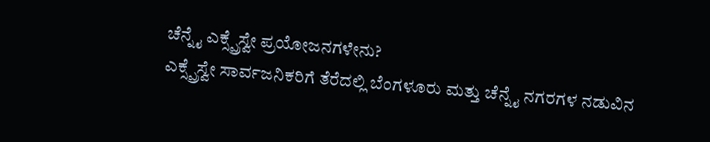ಚೆನ್ನೈ ಎಕ್ಸ್ಪ್ರೆಸ್ವೇ ಪ್ರಯೋಜನಗಳೇನು?
ಎಕ್ಸ್ಪ್ರೆಸ್ವೇ ಸಾರ್ವಜನಿಕರಿಗೆ ತೆರೆದಲ್ಲಿ ಬೆಂಗಳೂರು ಮತ್ತು ಚೆನ್ನೈ ನಗರಗಳ ನಡುವಿನ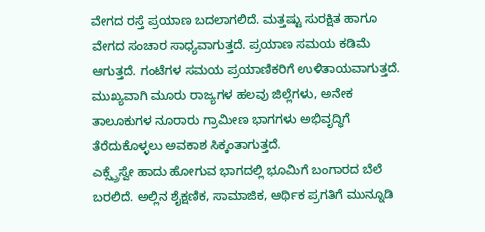ವೇಗದ ರಸ್ತೆ ಪ್ರಯಾಣ ಬದಲಾಗಲಿದೆ. ಮತ್ತಷ್ಟು ಸುರಕ್ಷಿತ ಹಾಗೂ ವೇಗದ ಸಂಚಾರ ಸಾಧ್ಯವಾಗುತ್ತದೆ. ಪ್ರಯಾಣ ಸಮಯ ಕಡಿಮೆ ಆಗುತ್ತದೆ. ಗಂಟೆಗಳ ಸಮಯ ಪ್ರಯಾಣಿಕರಿಗೆ ಉಳಿತಾಯವಾಗುತ್ತದೆ. ಮುಖ್ಯವಾಗಿ ಮೂರು ರಾಜ್ಯಗಳ ಹಲವು ಜಿಲ್ಲೆಗಳು, ಅನೇಕ ತಾಲೂಕುಗಳ ನೂರಾರು ಗ್ರಾಮೀಣ ಭಾಗಗಳು ಅಭಿವೃದ್ಧಿಗೆ ತೆರೆದುಕೊಳ್ಳಲು ಅವಕಾಶ ಸಿಕ್ಕಂತಾಗುತ್ತದೆ.
ಎಕ್ಸ್ಪ್ರೆಸ್ವೇ ಹಾದು ಹೋಗುವ ಭಾಗದಲ್ಲಿ ಭೂಮಿಗೆ ಬಂಗಾರದ ಬೆಲೆ ಬರಲಿದೆ. ಅಲ್ಲಿನ ಶೈಕ್ಷಣಿಕ, ಸಾಮಾಜಿಕ, ಆರ್ಥಿಕ ಪ್ರಗತಿಗೆ ಮುನ್ನೂಡಿ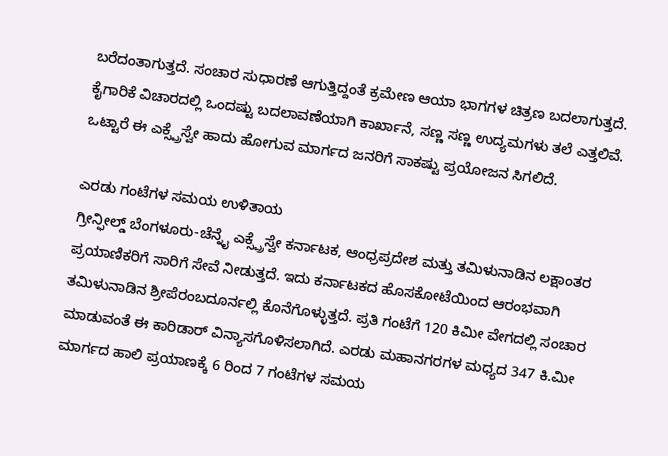ಬರೆದಂತಾಗುತ್ತದೆ. ಸಂಚಾರ ಸುಧಾರಣೆ ಆಗುತ್ತಿದ್ದಂತೆ ಕ್ರಮೇಣ ಆಯಾ ಭಾಗಗಳ ಚಿತ್ರಣ ಬದಲಾಗುತ್ತದೆ. ಕೈಗಾರಿಕೆ ವಿಚಾರದಲ್ಲಿ ಒಂದಷ್ಟು ಬದಲಾವಣೆಯಾಗಿ ಕಾರ್ಖಾನೆ, ಸಣ್ಣ ಸಣ್ಣ ಉದ್ಯಮಗಳು ತಲೆ ಎತ್ತಲಿವೆ. ಒಟ್ಟಾರೆ ಈ ಎಕ್ಸ್ಪ್ರೆಸ್ವೇ ಹಾದು ಹೋಗುವ ಮಾರ್ಗದ ಜನರಿಗೆ ಸಾಕಷ್ಟು ಪ್ರಯೋಜನ ಸಿಗಲಿದೆ.

ಎರಡು ಗಂಟೆಗಳ ಸಮಯ ಉಳಿತಾಯ
ಗ್ರೀನ್ಫೀಲ್ಡ್ ಬೆಂಗಳೂರು-ಚೆನ್ನೈ ಎಕ್ಸ್ಪ್ರೆಸ್ವೇ ಕರ್ನಾಟಕ, ಆಂಧ್ರಪ್ರದೇಶ ಮತ್ತು ತಮಿಳುನಾಡಿನ ಲಕ್ಷಾಂತರ ಪ್ರಯಾಣಿಕರಿಗೆ ಸಾರಿಗೆ ಸೇವೆ ನೀಡುತ್ತದೆ. ಇದು ಕರ್ನಾಟಕದ ಹೊಸಕೋಟೆಯಿಂದ ಆರಂಭವಾಗಿ ತಮಿಳುನಾಡಿನ ಶ್ರೀಪೆರಂಬದೂರ್ನಲ್ಲಿ ಕೊನೆಗೊಳ್ಳುತ್ತದೆ. ಪ್ರತಿ ಗಂಟೆಗೆ 120 ಕಿಮೀ ವೇಗದಲ್ಲಿ ಸಂಚಾರ ಮಾಡುವಂತೆ ಈ ಕಾರಿಡಾರ್ ವಿನ್ಯಾಸಗೊಳಿಸಲಾಗಿದೆ. ಎರಡು ಮಹಾನಗರಗಳ ಮಧ್ಯದ 347 ಕಿ.ಮೀ ಮಾರ್ಗದ ಹಾಲಿ ಪ್ರಯಾಣಕ್ಕೆ 6 ರಿಂದ 7 ಗಂಟೆಗಳ ಸಮಯ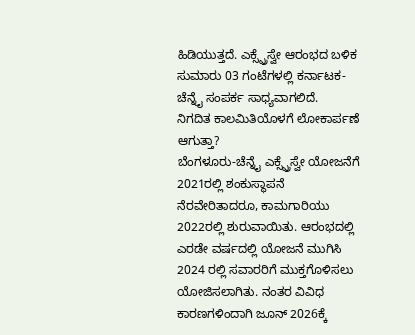ಹಿಡಿಯುತ್ತದೆ. ಎಕ್ಸ್ಪ್ರೆಸ್ವೇ ಆರಂಭದ ಬಳಿಕ ಸುಮಾರು 03 ಗಂಟೆಗಳಲ್ಲಿ ಕರ್ನಾಟಕ-ಚೆನ್ನೈ ಸಂಪರ್ಕ ಸಾಧ್ಯವಾಗಲಿದೆ.
ನಿಗದಿತ ಕಾಲಮಿತಿಯೊಳಗೆ ಲೋಕಾರ್ಪಣೆ ಆಗುತ್ತಾ?
ಬೆಂಗಳೂರು-ಚೆನ್ನೈ ಎಕ್ಸ್ಪ್ರೆಸ್ವೇ ಯೋಜನೆಗೆ 2021ರಲ್ಲಿ ಶಂಕುಸ್ಥಾಪನೆ ನೆರವೇರಿತಾದರೂ, ಕಾಮಗಾರಿಯು 2022ರಲ್ಲಿ ಶುರುವಾಯಿತು. ಆರಂಭದಲ್ಲಿ ಎರಡೇ ವರ್ಷದಲ್ಲಿ ಯೋಜನೆ ಮುಗಿಸಿ 2024 ರಲ್ಲಿ ಸವಾರರಿಗೆ ಮುಕ್ತಗೊಳಿಸಲು ಯೋಜಿಸಲಾಗಿತು. ನಂತರ ವಿವಿಧ ಕಾರಣಗಳಿಂದಾಗಿ ಜೂನ್ 2026ಕ್ಕೆ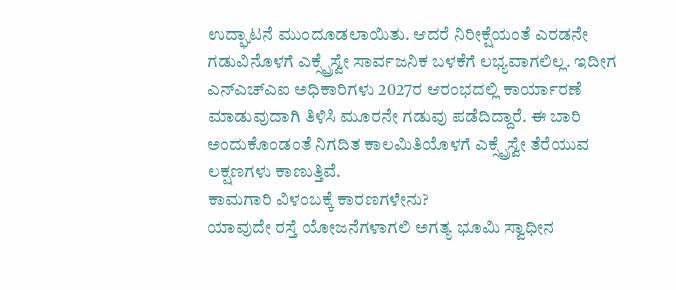ಉದ್ಘಾಟನೆ ಮುಂದೂಡಲಾಯಿತು. ಆದರೆ ನಿರೀಕ್ಷೆಯಂತೆ ಎರಡನೇ ಗಡುವಿನೊಳಗೆ ಎಕ್ಸ್ಪ್ರೆಸ್ವೇ ಸಾರ್ವಜನಿಕ ಬಳಕೆಗೆ ಲಭ್ಯವಾಗಲಿಲ್ಲ. ಇದೀಗ ಎನ್ಎಚ್ಎಐ ಅಧಿಕಾರಿಗಳು 2027ರ ಆರಂಭದಲ್ಲಿ ಕಾರ್ಯಾರಣೆ ಮಾಡುವುದಾಗಿ ತಿಳಿಸಿ ಮೂರನೇ ಗಡುವು ಪಡೆದಿದ್ದಾರೆ. ಈ ಬಾರಿ ಅಂದುಕೊಂಡಂತೆ ನಿಗದಿತ ಕಾಲಮಿತಿಯೊಳಗೆ ಎಕ್ಸ್ಪ್ರೆಸ್ವೇ ತೆರೆಯುವ ಲಕ್ಷಣಗಳು ಕಾಣುತ್ತಿವೆ.
ಕಾಮಗಾರಿ ವಿಳಂಬಕ್ಕೆ ಕಾರಣಗಳೇನು?
ಯಾವುದೇ ರಸ್ತೆ ಯೋಜನೆಗಳಾಗಲಿ ಅಗತ್ಯ ಭೂಮಿ ಸ್ವಾಧೀನ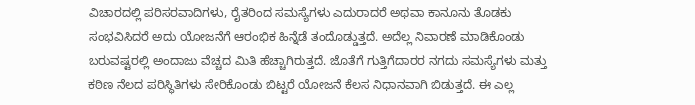ವಿಚಾರದಲ್ಲಿ ಪರಿಸರವಾದಿಗಳು, ರೈತರಿಂದ ಸಮಸ್ಯೆಗಳು ಎದುರಾದರೆ ಅಥವಾ ಕಾನೂನು ತೊಡಕು ಸಂಭವಿಸಿದರೆ ಅದು ಯೋಜನೆಗೆ ಆರಂಭಿಕ ಹಿನ್ನೆಡೆ ತಂದೊಡ್ಡುತ್ತದೆ. ಅದೆಲ್ಲ ನಿವಾರಣೆ ಮಾಡಿಕೊಂಡು ಬರುವಷ್ಟರಲ್ಲಿ ಅಂದಾಜು ವೆಚ್ಚದ ಮಿತಿ ಹೆಚ್ಚಾಗಿರುತ್ತದೆ. ಜೊತೆಗೆ ಗುತ್ತಿಗೆದಾರರ ನಗದು ಸಮಸ್ಯೆಗಳು ಮತ್ತು ಕಠಿಣ ನೆಲದ ಪರಿಸ್ಥಿತಿಗಳು ಸೇರಿಕೊಂಡು ಬಿಟ್ಟರೆ ಯೋಜನೆ ಕೆಲಸ ನಿಧಾನವಾಗಿ ಬಿಡುತ್ತದೆ. ಈ ಎಲ್ಲ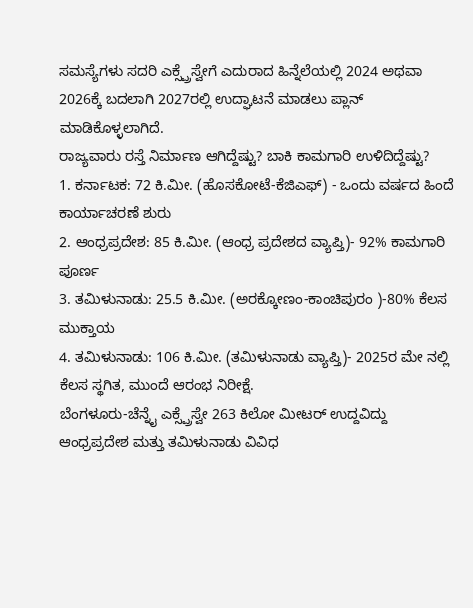ಸಮಸ್ಯೆಗಳು ಸದರಿ ಎಕ್ಸ್ಪ್ರೆಸ್ವೇಗೆ ಎದುರಾದ ಹಿನ್ನೆಲೆಯಲ್ಲಿ 2024 ಅಥವಾ 2026ಕ್ಕೆ ಬದಲಾಗಿ 2027ರಲ್ಲಿ ಉದ್ಘಾಟನೆ ಮಾಡಲು ಪ್ಲಾನ್ ಮಾಡಿಕೊಳ್ಳಲಾಗಿದೆ.
ರಾಜ್ಯವಾರು ರಸ್ತೆ ನಿರ್ಮಾಣ ಆಗಿದ್ದೆಷ್ಟು? ಬಾಕಿ ಕಾಮಗಾರಿ ಉಳಿದಿದ್ದೆಷ್ಟು?
1. ಕರ್ನಾಟಕ: 72 ಕಿ.ಮೀ. (ಹೊಸಕೋಟೆ-ಕೆಜಿಎಫ್) - ಒಂದು ವರ್ಷದ ಹಿಂದೆ ಕಾರ್ಯಾಚರಣೆ ಶುರು
2. ಆಂಧ್ರಪ್ರದೇಶ: 85 ಕಿ.ಮೀ. (ಆಂಧ್ರ ಪ್ರದೇಶದ ವ್ಯಾಪ್ತಿ)- 92% ಕಾಮಗಾರಿ ಪೂರ್ಣ
3. ತಮಿಳುನಾಡು: 25.5 ಕಿ.ಮೀ. (ಅರಕ್ಕೋಣಂ-ಕಾಂಚಿಪುರಂ )-80% ಕೆಲಸ ಮುಕ್ತಾಯ
4. ತಮಿಳುನಾಡು: 106 ಕಿ.ಮೀ. (ತಮಿಳುನಾಡು ವ್ಯಾಪ್ತಿ)- 2025ರ ಮೇ ನಲ್ಲಿ ಕೆಲಸ ಸ್ಥಗಿತ, ಮುಂದೆ ಆರಂಭ ನಿರೀಕ್ಷೆ.
ಬೆಂಗಳೂರು-ಚೆನ್ನೈ ಎಕ್ಸ್ಪ್ರೆಸ್ವೇ 263 ಕಿಲೋ ಮೀಟರ್ ಉದ್ದವಿದ್ದು ಆಂಧ್ರಪ್ರದೇಶ ಮತ್ತು ತಮಿಳುನಾಡು ವಿವಿಧ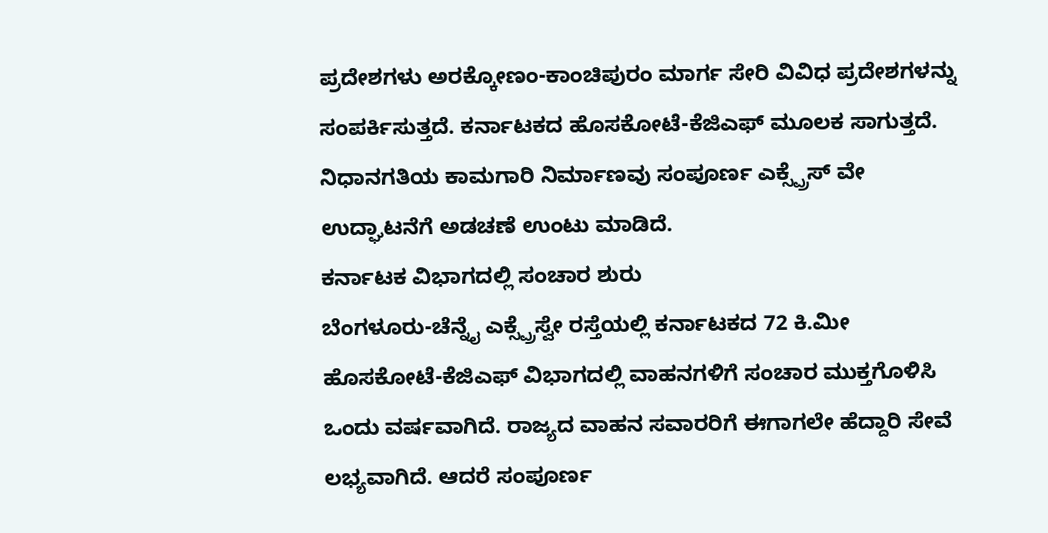ಪ್ರದೇಶಗಳು ಅರಕ್ಕೋಣಂ-ಕಾಂಚಿಪುರಂ ಮಾರ್ಗ ಸೇರಿ ವಿವಿಧ ಪ್ರದೇಶಗಳನ್ನು ಸಂಪರ್ಕಿಸುತ್ತದೆ. ಕರ್ನಾಟಕದ ಹೊಸಕೋಟೆ-ಕೆಜಿಎಫ್ ಮೂಲಕ ಸಾಗುತ್ತದೆ. ನಿಧಾನಗತಿಯ ಕಾಮಗಾರಿ ನಿರ್ಮಾಣವು ಸಂಪೂರ್ಣ ಎಕ್ಸ್ಪ್ರೆಸ್ ವೇ ಉದ್ಘಾಟನೆಗೆ ಅಡಚಣೆ ಉಂಟು ಮಾಡಿದೆ.
ಕರ್ನಾಟಕ ವಿಭಾಗದಲ್ಲಿ ಸಂಚಾರ ಶುರು
ಬೆಂಗಳೂರು-ಚೆನ್ನೈ ಎಕ್ಸ್ಪ್ರೆಸ್ವೇ ರಸ್ತೆಯಲ್ಲಿ ಕರ್ನಾಟಕದ 72 ಕಿ.ಮೀ ಹೊಸಕೋಟೆ-ಕೆಜಿಎಫ್ ವಿಭಾಗದಲ್ಲಿ ವಾಹನಗಳಿಗೆ ಸಂಚಾರ ಮುಕ್ತಗೊಳಿಸಿ ಒಂದು ವರ್ಷವಾಗಿದೆ. ರಾಜ್ಯದ ವಾಹನ ಸವಾರರಿಗೆ ಈಗಾಗಲೇ ಹೆದ್ದಾರಿ ಸೇವೆ ಲಭ್ಯವಾಗಿದೆ. ಆದರೆ ಸಂಪೂರ್ಣ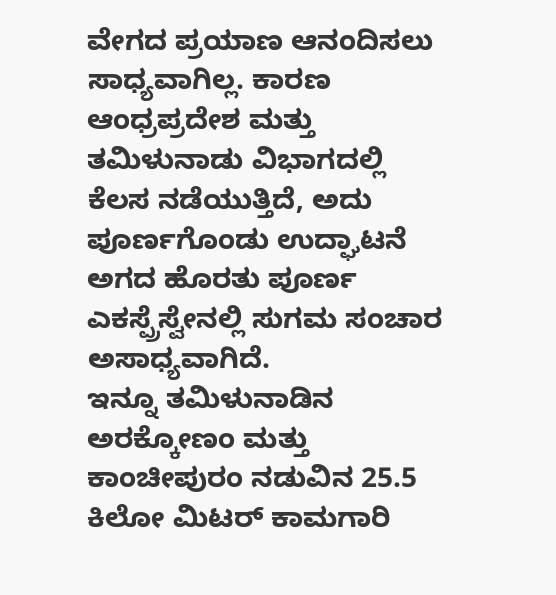ವೇಗದ ಪ್ರಯಾಣ ಆನಂದಿಸಲು ಸಾಧ್ಯವಾಗಿಲ್ಲ. ಕಾರಣ ಆಂಧ್ರಪ್ರದೇಶ ಮತ್ತು ತಮಿಳುನಾಡು ವಿಭಾಗದಲ್ಲಿ ಕೆಲಸ ನಡೆಯುತ್ತಿದೆ, ಅದು ಪೂರ್ಣಗೊಂಡು ಉದ್ಘಾಟನೆ ಅಗದ ಹೊರತು ಪೂರ್ಣ ಎಕಸ್ಪ್ರೆಸ್ವೇನಲ್ಲಿ ಸುಗಮ ಸಂಚಾರ ಅಸಾಧ್ಯವಾಗಿದೆ.
ಇನ್ನೂ ತಮಿಳುನಾಡಿನ ಅರಕ್ಕೋಣಂ ಮತ್ತು ಕಾಂಚೀಪುರಂ ನಡುವಿನ 25.5 ಕಿಲೋ ಮಿಟರ್ ಕಾಮಗಾರಿ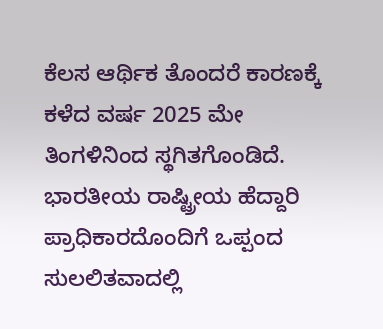ಕೆಲಸ ಆರ್ಥಿಕ ತೊಂದರೆ ಕಾರಣಕ್ಕೆ ಕಳೆದ ವರ್ಷ 2025 ಮೇ ತಿಂಗಳಿನಿಂದ ಸ್ಥಗಿತಗೊಂಡಿದೆ. ಭಾರತೀಯ ರಾಷ್ಟ್ರೀಯ ಹೆದ್ದಾರಿ ಪ್ರಾಧಿಕಾರದೊಂದಿಗೆ ಒಪ್ಪಂದ ಸುಲಲಿತವಾದಲ್ಲಿ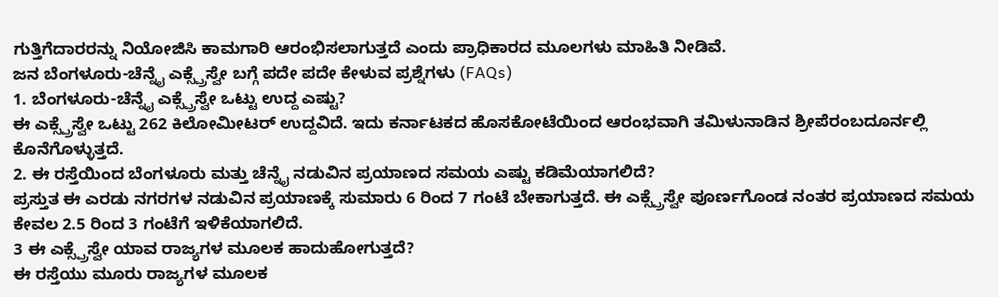ಗುತ್ತಿಗೆದಾರರನ್ನು ನಿಯೋಜಿಸಿ ಕಾಮಗಾರಿ ಆರಂಭಿಸಲಾಗುತ್ತದೆ ಎಂದು ಪ್ರಾಧಿಕಾರದ ಮೂಲಗಳು ಮಾಹಿತಿ ನೀಡಿವೆ.
ಜನ ಬೆಂಗಳೂರು-ಚೆನ್ನೈ ಎಕ್ಸ್ಪ್ರೆಸ್ವೇ ಬಗ್ಗೆ ಪದೇ ಪದೇ ಕೇಳುವ ಪ್ರಶ್ನೆಗಳು (FAQs)
1. ಬೆಂಗಳೂರು-ಚೆನ್ನೈ ಎಕ್ಸ್ಪ್ರೆಸ್ವೇ ಒಟ್ಟು ಉದ್ದ ಎಷ್ಟು?
ಈ ಎಕ್ಸ್ಪ್ರೆಸ್ವೇ ಒಟ್ಟು 262 ಕಿಲೋಮೀಟರ್ ಉದ್ದವಿದೆ. ಇದು ಕರ್ನಾಟಕದ ಹೊಸಕೋಟೆಯಿಂದ ಆರಂಭವಾಗಿ ತಮಿಳುನಾಡಿನ ಶ್ರೀಪೆರಂಬದೂರ್ನಲ್ಲಿ ಕೊನೆಗೊಳ್ಳುತ್ತದೆ.
2. ಈ ರಸ್ತೆಯಿಂದ ಬೆಂಗಳೂರು ಮತ್ತು ಚೆನ್ನೈ ನಡುವಿನ ಪ್ರಯಾಣದ ಸಮಯ ಎಷ್ಟು ಕಡಿಮೆಯಾಗಲಿದೆ?
ಪ್ರಸ್ತುತ ಈ ಎರಡು ನಗರಗಳ ನಡುವಿನ ಪ್ರಯಾಣಕ್ಕೆ ಸುಮಾರು 6 ರಿಂದ 7 ಗಂಟೆ ಬೇಕಾಗುತ್ತದೆ. ಈ ಎಕ್ಸ್ಪ್ರೆಸ್ವೇ ಪೂರ್ಣಗೊಂಡ ನಂತರ ಪ್ರಯಾಣದ ಸಮಯ ಕೇವಲ 2.5 ರಿಂದ 3 ಗಂಟೆಗೆ ಇಳಿಕೆಯಾಗಲಿದೆ.
3 ಈ ಎಕ್ಸ್ಪ್ರೆಸ್ವೇ ಯಾವ ರಾಜ್ಯಗಳ ಮೂಲಕ ಹಾದುಹೋಗುತ್ತದೆ?
ಈ ರಸ್ತೆಯು ಮೂರು ರಾಜ್ಯಗಳ ಮೂಲಕ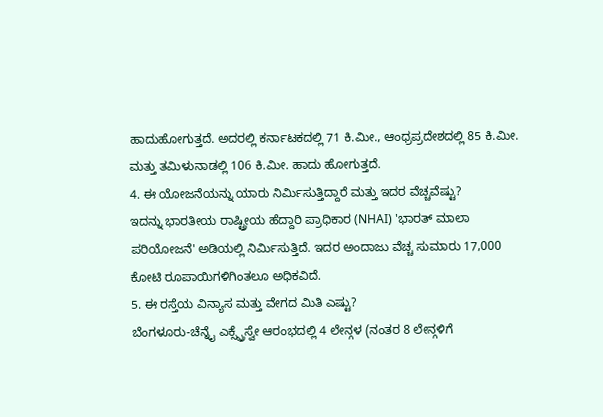ಹಾದುಹೋಗುತ್ತದೆ. ಅದರಲ್ಲಿ ಕರ್ನಾಟಕದಲ್ಲಿ 71 ಕಿ.ಮೀ., ಆಂಧ್ರಪ್ರದೇಶದಲ್ಲಿ 85 ಕಿ.ಮೀ. ಮತ್ತು ತಮಿಳುನಾಡಲ್ಲಿ 106 ಕಿ.ಮೀ. ಹಾದು ಹೋಗುತ್ತದೆ.
4. ಈ ಯೋಜನೆಯನ್ನು ಯಾರು ನಿರ್ಮಿಸುತ್ತಿದ್ದಾರೆ ಮತ್ತು ಇದರ ವೆಚ್ಚವೆಷ್ಟು?
ಇದನ್ನು ಭಾರತೀಯ ರಾಷ್ಟ್ರೀಯ ಹೆದ್ದಾರಿ ಪ್ರಾಧಿಕಾರ (NHAI) 'ಭಾರತ್ ಮಾಲಾ ಪರಿಯೋಜನೆ' ಅಡಿಯಲ್ಲಿ ನಿರ್ಮಿಸುತ್ತಿದೆ. ಇದರ ಅಂದಾಜು ವೆಚ್ಚ ಸುಮಾರು 17,000 ಕೋಟಿ ರೂಪಾಯಿಗಳಿಗಿಂತಲೂ ಅಧಿಕವಿದೆ.
5. ಈ ರಸ್ತೆಯ ವಿನ್ಯಾಸ ಮತ್ತು ವೇಗದ ಮಿತಿ ಎಷ್ಟು?
ಬೆಂಗಳೂರು-ಚೆನ್ನೈ ಎಕ್ಸ್ಪ್ರೆಸ್ವೇ ಆರಂಭದಲ್ಲಿ 4 ಲೇನ್ಗಳ (ನಂತರ 8 ಲೇನ್ಗಳಿಗೆ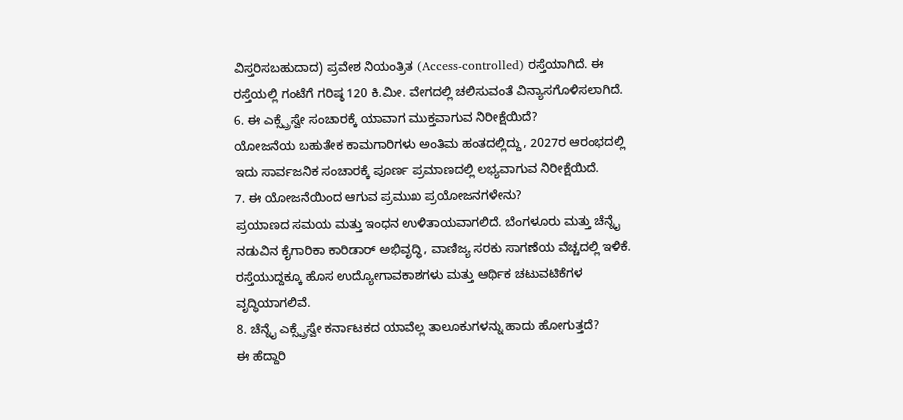ವಿಸ್ತರಿಸಬಹುದಾದ) ಪ್ರವೇಶ ನಿಯಂತ್ರಿತ (Access-controlled) ರಸ್ತೆಯಾಗಿದೆ. ಈ ರಸ್ತೆಯಲ್ಲಿ ಗಂಟೆಗೆ ಗರಿಷ್ಠ 120 ಕಿ.ಮೀ. ವೇಗದಲ್ಲಿ ಚಲಿಸುವಂತೆ ವಿನ್ಯಾಸಗೊಳಿಸಲಾಗಿದೆ.
6. ಈ ಎಕ್ಸ್ಪ್ರೆಸ್ವೇ ಸಂಚಾರಕ್ಕೆ ಯಾವಾಗ ಮುಕ್ತವಾಗುವ ನಿರೀಕ್ಷೆಯಿದೆ?
ಯೋಜನೆಯ ಬಹುತೇಕ ಕಾಮಗಾರಿಗಳು ಅಂತಿಮ ಹಂತದಲ್ಲಿದ್ದು, 2027ರ ಆರಂಭದಲ್ಲಿ ಇದು ಸಾರ್ವಜನಿಕ ಸಂಚಾರಕ್ಕೆ ಪೂರ್ಣ ಪ್ರಮಾಣದಲ್ಲಿ ಲಭ್ಯವಾಗುವ ನಿರೀಕ್ಷೆಯಿದೆ.
7. ಈ ಯೋಜನೆಯಿಂದ ಆಗುವ ಪ್ರಮುಖ ಪ್ರಯೋಜನಗಳೇನು?
ಪ್ರಯಾಣದ ಸಮಯ ಮತ್ತು ಇಂಧನ ಉಳಿತಾಯವಾಗಲಿದೆ. ಬೆಂಗಳೂರು ಮತ್ತು ಚೆನ್ನೈ ನಡುವಿನ ಕೈಗಾರಿಕಾ ಕಾರಿಡಾರ್ ಅಭಿವೃದ್ಧಿ, ವಾಣಿಜ್ಯ ಸರಕು ಸಾಗಣೆಯ ವೆಚ್ಚದಲ್ಲಿ ಇಳಿಕೆ. ರಸ್ತೆಯುದ್ದಕ್ಕೂ ಹೊಸ ಉದ್ಯೋಗಾವಕಾಶಗಳು ಮತ್ತು ಆರ್ಥಿಕ ಚಟುವಟಿಕೆಗಳ ವೃದ್ಧಿಯಾಗಲಿವೆ.
8. ಚೆನ್ನೈ ಎಕ್ಸ್ಪ್ರೆಸ್ವೇ ಕರ್ನಾಟಕದ ಯಾವೆಲ್ಲ ತಾಲೂಕುಗಳನ್ನು ಹಾದು ಹೋಗುತ್ತದೆ?
ಈ ಹೆದ್ದಾರಿ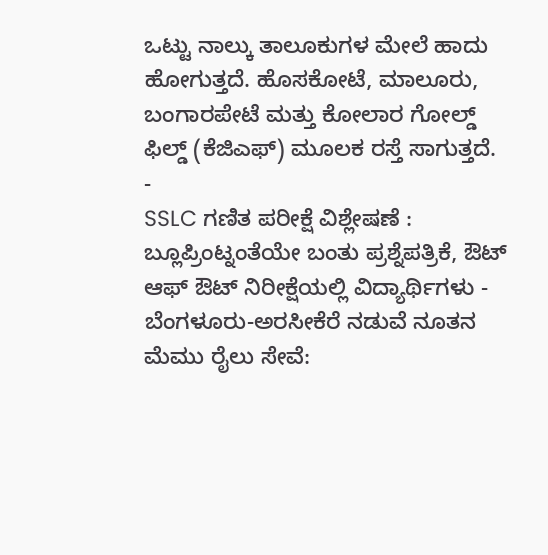ಒಟ್ಟು ನಾಲ್ಕು ತಾಲೂಕುಗಳ ಮೇಲೆ ಹಾದು ಹೋಗುತ್ತದೆ. ಹೊಸಕೋಟೆ, ಮಾಲೂರು, ಬಂಗಾರಪೇಟೆ ಮತ್ತು ಕೋಲಾರ ಗೋಲ್ಡ್ ಫಿಲ್ಡ್ (ಕೆಜಿಎಫ್) ಮೂಲಕ ರಸ್ತೆ ಸಾಗುತ್ತದೆ.
-
SSLC ಗಣಿತ ಪರೀಕ್ಷೆ ವಿಶ್ಲೇಷಣೆ : ಬ್ಲೂಪ್ರಿಂಟ್ನಂತೆಯೇ ಬಂತು ಪ್ರಶ್ನೆಪತ್ರಿಕೆ, ಔಟ್ ಆಫ್ ಔಟ್ ನಿರೀಕ್ಷೆಯಲ್ಲಿ ವಿದ್ಯಾರ್ಥಿಗಳು -
ಬೆಂಗಳೂರು-ಅರಸೀಕೆರೆ ನಡುವೆ ನೂತನ ಮೆಮು ರೈಲು ಸೇವೆ: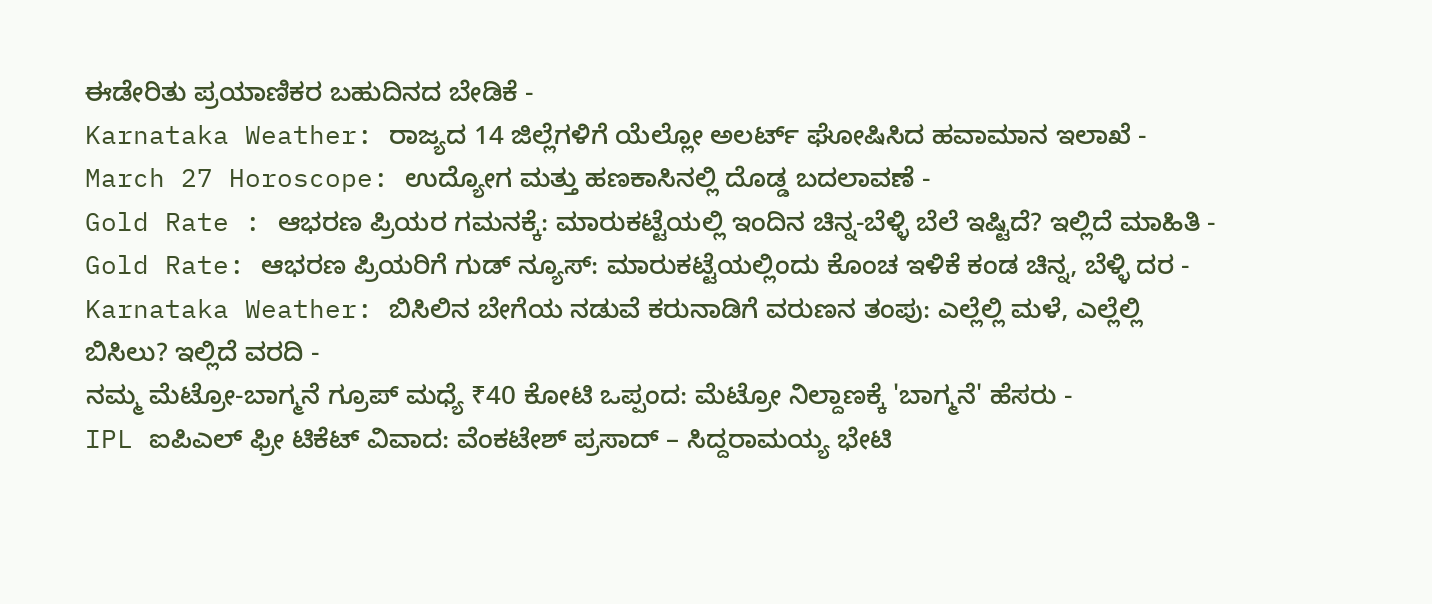ಈಡೇರಿತು ಪ್ರಯಾಣಿಕರ ಬಹುದಿನದ ಬೇಡಿಕೆ -
Karnataka Weather: ರಾಜ್ಯದ 14 ಜಿಲ್ಲೆಗಳಿಗೆ ಯೆಲ್ಲೋ ಅಲರ್ಟ್ ಘೋಷಿಸಿದ ಹವಾಮಾನ ಇಲಾಖೆ -
March 27 Horoscope: ಉದ್ಯೋಗ ಮತ್ತು ಹಣಕಾಸಿನಲ್ಲಿ ದೊಡ್ಡ ಬದಲಾವಣೆ -
Gold Rate : ಆಭರಣ ಪ್ರಿಯರ ಗಮನಕ್ಕೆ: ಮಾರುಕಟ್ಟೆಯಲ್ಲಿ ಇಂದಿನ ಚಿನ್ನ-ಬೆಳ್ಳಿ ಬೆಲೆ ಇಷ್ಟಿದೆ? ಇಲ್ಲಿದೆ ಮಾಹಿತಿ -
Gold Rate: ಆಭರಣ ಪ್ರಿಯರಿಗೆ ಗುಡ್ ನ್ಯೂಸ್: ಮಾರುಕಟ್ಟೆಯಲ್ಲಿಂದು ಕೊಂಚ ಇಳಿಕೆ ಕಂಡ ಚಿನ್ನ, ಬೆಳ್ಳಿ ದರ -
Karnataka Weather: ಬಿಸಿಲಿನ ಬೇಗೆಯ ನಡುವೆ ಕರುನಾಡಿಗೆ ವರುಣನ ತಂಪು: ಎಲ್ಲೆಲ್ಲಿ ಮಳೆ, ಎಲ್ಲೆಲ್ಲಿ ಬಿಸಿಲು? ಇಲ್ಲಿದೆ ವರದಿ -
ನಮ್ಮ ಮೆಟ್ರೋ-ಬಾಗ್ಮನೆ ಗ್ರೂಪ್ ಮಧ್ಯೆ ₹40 ಕೋಟಿ ಒಪ್ಪಂದ: ಮೆಟ್ರೋ ನಿಲ್ದಾಣಕ್ಕೆ 'ಬಾಗ್ಮನೆ' ಹೆಸರು -
IPL ಐಪಿಎಲ್ ಫ್ರೀ ಟಿಕೆಟ್ ವಿವಾದ: ವೆಂಕಟೇಶ್ ಪ್ರಸಾದ್ – ಸಿದ್ದರಾಮಯ್ಯ ಭೇಟಿ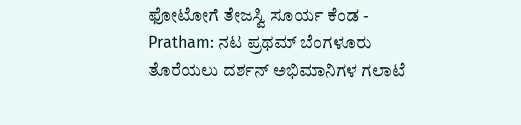ಫೋಟೋಗೆ ತೇಜಸ್ವಿ ಸೂರ್ಯ ಕೆಂಡ -
Pratham: ನಟ ಪ್ರಥಮ್ ಬೆಂಗಳೂರು ತೊರೆಯಲು ದರ್ಶನ್ ಅಭಿಮಾನಿಗಳ ಗಲಾಟೆ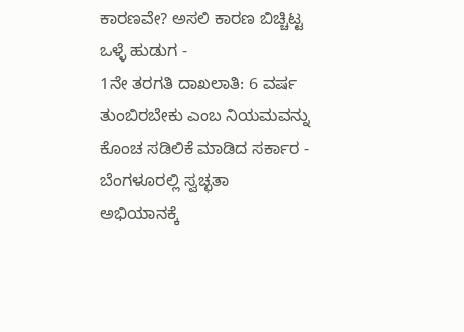ಕಾರಣವೇ? ಅಸಲಿ ಕಾರಣ ಬಿಚ್ಚಿಟ್ಟ ಒಳ್ಳೆ ಹುಡುಗ -
1ನೇ ತರಗತಿ ದಾಖಲಾತಿ: 6 ವರ್ಷ ತುಂಬಿರಬೇಕು ಎಂಬ ನಿಯಮವನ್ನು ಕೊಂಚ ಸಡಿಲಿಕೆ ಮಾಡಿದ ಸರ್ಕಾರ -
ಬೆಂಗಳೂರಲ್ಲಿ ಸ್ವಚ್ಛತಾ ಅಭಿಯಾನಕ್ಕೆ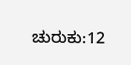ಚುರುಕು:12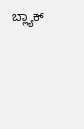ಬ್ಲ್ಯಾಕ್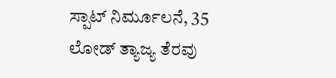ಸ್ಪಾಟ್ ನಿರ್ಮೂಲನೆ, 35 ಲೋಡ್ ತ್ಯಾಜ್ಯ ತೆರವು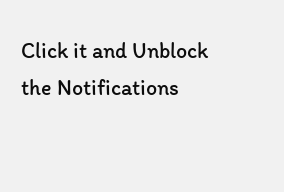Click it and Unblock the Notifications